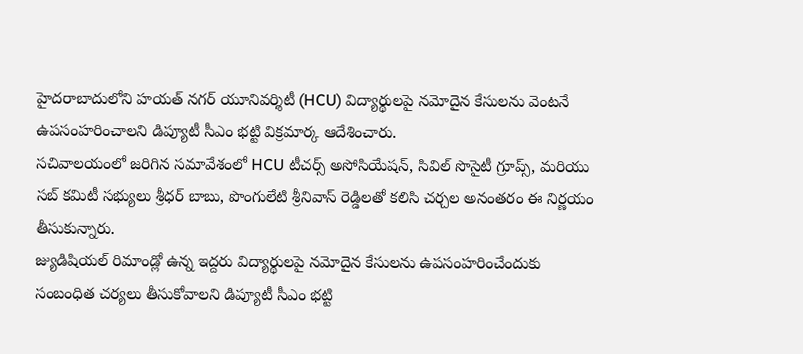హైదరాబాదులోని హయత్ నగర్ యూనివర్శిటీ (HCU) విద్యార్థులపై నమోదైన కేసులను వెంటనే ఉపసంహరించాలని డిప్యూటీ సీఎం భట్టి విక్రమార్క ఆదేశించారు.
సచివాలయంలో జరిగిన సమావేశంలో HCU టీచర్స్ అసోసియేషన్, సివిల్ సొసైటీ గ్రూప్స్, మరియు సబ్ కమిటీ సభ్యులు శ్రీధర్ బాబు, పొంగులేటి శ్రీనివాస్ రెడ్డిలతో కలిసి చర్చల అనంతరం ఈ నిర్ణయం తీసుకున్నారు.
జ్యుడిషియల్ రిమాండ్లో ఉన్న ఇద్దరు విద్యార్థులపై నమోదైన కేసులను ఉపసంహరించేందుకు సంబంధిత చర్యలు తీసుకోవాలని డిప్యూటీ సీఎం భట్టి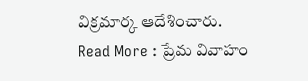విక్రమార్క ఆదేశించారు.
Read More : ప్రేమ వివాహం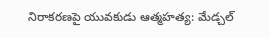నిరాకరణపై యువకుడు ఆత్మహత్య: మేడ్చల్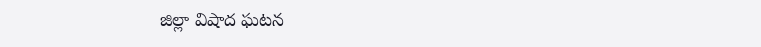జిల్లా విషాద ఘటన